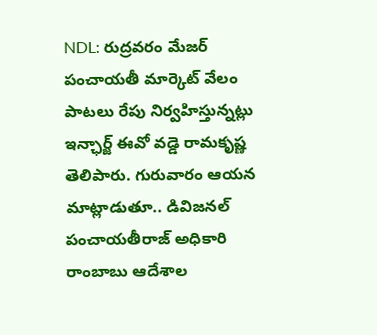NDL: రుద్రవరం మేజర్ పంచాయతీ మార్కెట్ వేలం పాటలు రేపు నిర్వహిస్తున్నట్లు ఇన్ఛార్జ్ ఈవో వడ్డె రామకృష్ణ తెలిపారు. గురువారం ఆయన మాట్లాడుతూ.. డివిజనల్ పంచాయతీరాజ్ అధికారి రాంబాబు ఆదేశాల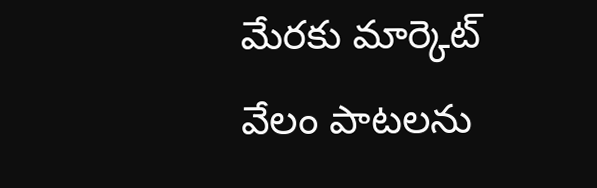మేరకు మార్కెట్ వేలం పాటలను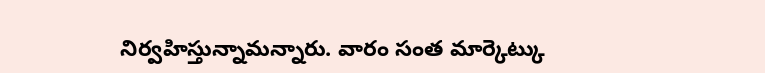నిర్వహిస్తున్నామన్నారు. వారం సంత మార్కెట్కు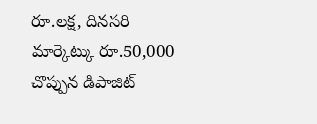రూ.లక్ష, దినసరి మార్కెట్కు రూ.50,000 చొప్పున డిపాజిట్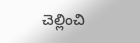చెల్లించి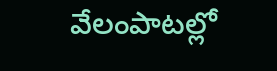వేలంపాటల్లో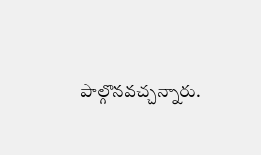పాల్గొనవచ్చన్నారు.